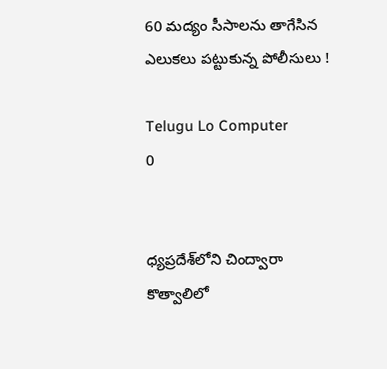60 మద్యం సీసాలను తాగేసిన ఎలుకలు పట్టుకున్న పోలీసులు !

Telugu Lo Computer
0


ధ్యప్రదేశ్‌లోని చింద్వారా కొత్వాలిలో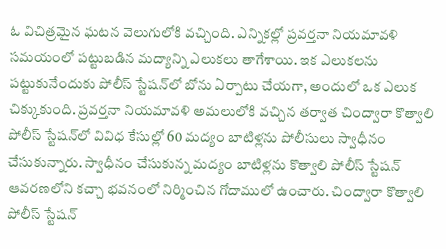ఓ విచిత్రమైన ఘటన వెలుగులోకి వచ్చింది. ఎన్నికల్లో ప్రవర్తనా నియమావళి సమయంలో పట్టుబడిన మద్యాన్ని ఎలుకలు తాగేశాయి. ఇక ఎలుకలను పట్టుకునేందుకు పోలీస్ స్టేషన్‌లో బోను ఏర్పాటు చేయగా, అందులో ఒక ఎలుక చిక్కుకుంది. ప్రవర్తనా నియమావళి అమలులోకి వచ్చిన తర్వాత చింద్వారా కొత్వాలి పోలీస్ స్టేషన్‌లో వివిధ కేసుల్లో 60 మద్యం బాటిళ్లను పోలీసులు స్వాధీనం చేసుకున్నారు. స్వాధీనం చేసుకున్న మద్యం బాటిళ్లను కొత్వాలి పోలీస్ స్టేషన్ ఆవరణలోని కచ్చా భవనంలో నిర్మించిన గోదాములో ఉంచారు. చింద్వారా కొత్వాలి పోలీస్ స్టేషన్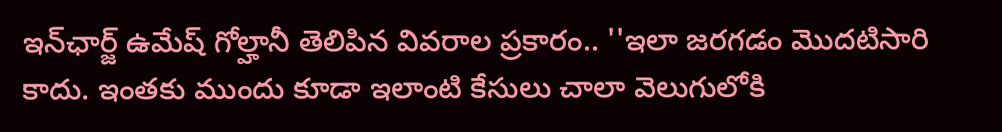ఇన్‌ఛార్జ్ ఉమేష్ గోల్హానీ తెలిపిన వివరాల ప్రకారం.. ''ఇలా జరగడం మొదటిసారి కాదు. ఇంతకు ముందు కూడా ఇలాంటి కేసులు చాలా వెలుగులోకి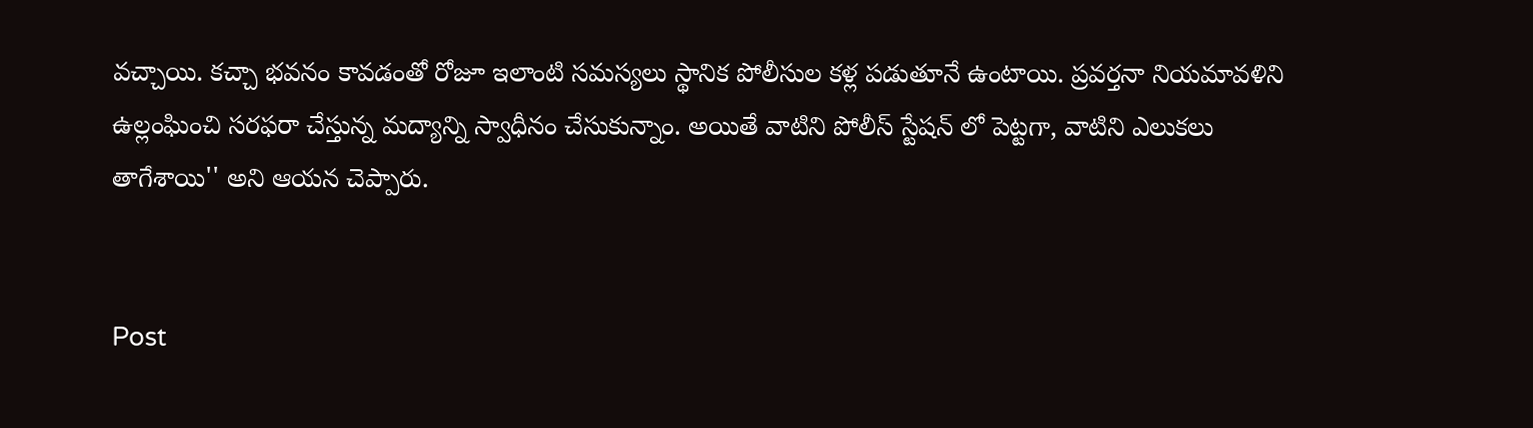వచ్చాయి. కచ్చా భవనం కావడంతో రోజూ ఇలాంటి సమస్యలు స్థానిక పోలీసుల కళ్ల పడుతూనే ఉంటాయి. ప్రవర్తనా నియమావళిని ఉల్లంఘించి సరఫరా చేస్తున్న మద్యాన్ని స్వాధీనం చేసుకున్నాం. అయితే వాటిని పోలీస్ స్టేషన్ లో పెట్టగా, వాటిని ఎలుకలు తాగేశాయి'' అని ఆయన చెప్పారు.


Post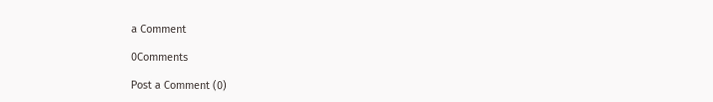a Comment

0Comments

Post a Comment (0)